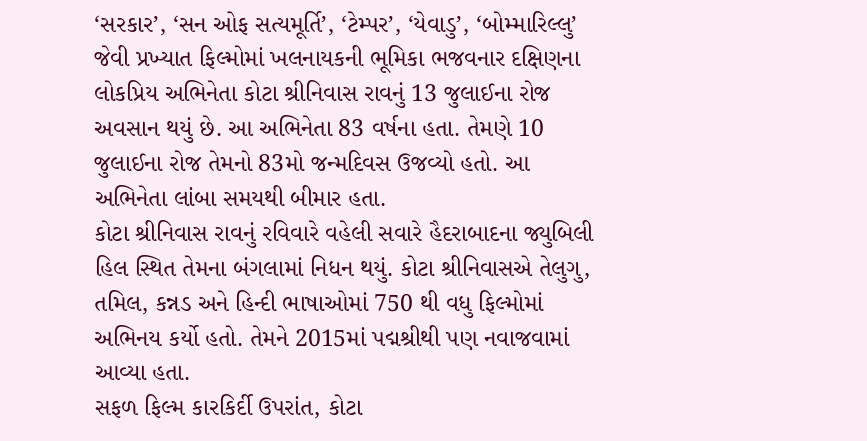‘સરકાર’, ‘સન ઓફ સત્યમૂર્તિ’, ‘ટેમ્પર’, ‘યેવાડુ’, ‘બોમ્મારિલ્લુ’ જેવી પ્રખ્યાત ફિલ્મોમાં ખલનાયકની ભૂમિકા ભજવનાર દક્ષિણના લોકપ્રિય અભિનેતા કોટા શ્રીનિવાસ રાવનું 13 જુલાઈના રોજ અવસાન થયું છે. આ અભિનેતા 83 વર્ષના હતા. તેમણે 10 જુલાઈના રોજ તેમનો 83મો જન્મદિવસ ઉજવ્યો હતો. આ અભિનેતા લાંબા સમયથી બીમાર હતા.
કોટા શ્રીનિવાસ રાવનું રવિવારે વહેલી સવારે હૈદરાબાદના જ્યુબિલી હિલ સ્થિત તેમના બંગલામાં નિધન થયું. કોટા શ્રીનિવાસએ તેલુગુ, તમિલ, કન્નડ અને હિન્દી ભાષાઓમાં 750 થી વધુ ફિલ્મોમાં અભિનય કર્યો હતો. તેમને 2015માં પદ્મશ્રીથી પણ નવાજવામાં આવ્યા હતા.
સફળ ફિલ્મ કારકિર્દી ઉપરાંત, કોટા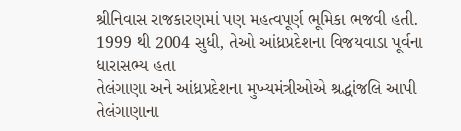શ્રીનિવાસ રાજકારણમાં પણ મહત્વપૂર્ણ ભૂમિકા ભજવી હતી. 1999 થી 2004 સુધી, તેઓ આંધ્રપ્રદેશના વિજયવાડા પૂર્વના ધારાસભ્ય હતા
તેલંગાણા અને આંધ્રપ્રદેશના મુખ્યમંત્રીઓએ શ્રદ્ધાંજલિ આપી
તેલંગાણાના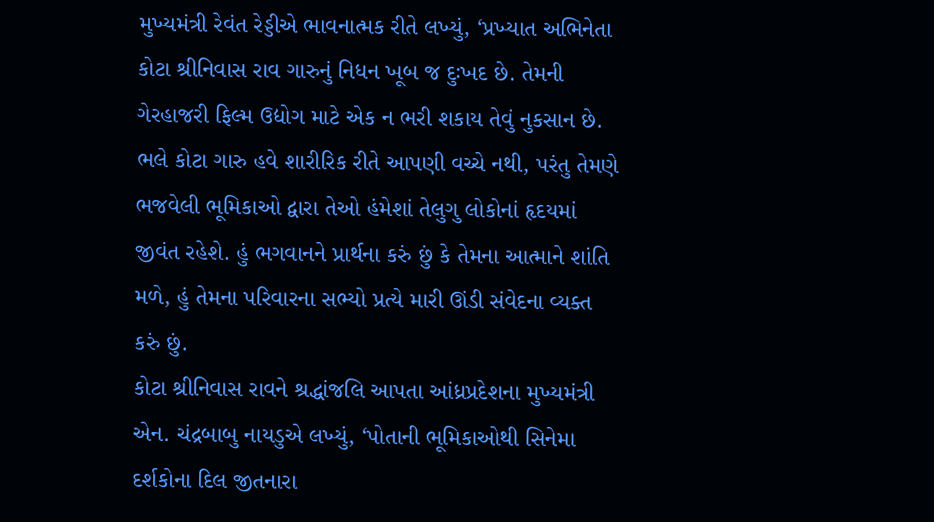મુખ્યમંત્રી રેવંત રેડ્ડીએ ભાવનાત્મક રીતે લખ્યું, ‘પ્રખ્યાત અભિનેતા કોટા શ્રીનિવાસ રાવ ગારુનું નિધન ખૂબ જ દુઃખદ છે. તેમની ગેરહાજરી ફિલ્મ ઉદ્યોગ માટે એક ન ભરી શકાય તેવું નુકસાન છે. ભલે કોટા ગારુ હવે શારીરિક રીતે આપણી વચ્ચે નથી, પરંતુ તેમણે ભજવેલી ભૂમિકાઓ દ્વારા તેઓ હંમેશાં તેલુગુ લોકોનાં હૃદયમાં જીવંત રહેશે. હું ભગવાનને પ્રાર્થના કરું છું કે તેમના આત્માને શાંતિ મળે, હું તેમના પરિવારના સભ્યો પ્રત્યે મારી ઊંડી સંવેદના વ્યક્ત કરું છું.
કોટા શ્રીનિવાસ રાવને શ્રદ્ધાંજલિ આપતા આંધ્રપ્રદેશના મુખ્યમંત્રી એન. ચંદ્રબાબુ નાયડુએ લખ્યું, ‘પોતાની ભૂમિકાઓથી સિનેમા દર્શકોના દિલ જીતનારા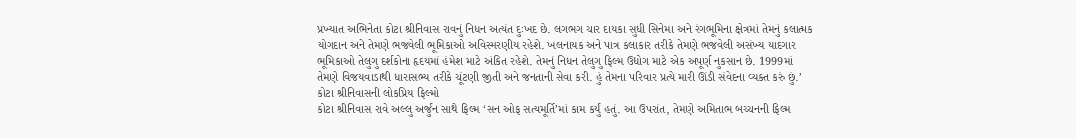પ્રખ્યાત અભિનેતા કોટા શ્રીનિવાસ રાવનું નિધન અત્યંત દુઃખદ છે. લગભગ ચાર દાયકા સુધી સિનેમા અને રંગભૂમિના ક્ષેત્રમાં તેમનું કલાત્મક યોગદાન અને તેમણે ભજવેલી ભૂમિકાઓ અવિસ્મરણીય રહેશે. ખલનાયક અને પાત્ર કલાકાર તરીકે તેમણે ભજવેલી અસંખ્ય યાદગાર ભૂમિકાઓ તેલુગુ દર્શકોના હૃદયમાં હંમેશ માટે અંકિત રહેશે. તેમનું નિધન તેલુગુ ફિલ્મ ઉદ્યોગ માટે એક અપૂર્ણ નુકસાન છે. 1999માં તેમણે વિજયવાડાથી ધારાસભ્ય તરીકે ચૂંટણી જીતી અને જનતાની સેવા કરી. હું તેમના પરિવાર પ્રત્યે મારી ઊંડી સંવેદના વ્યક્ત કરું છું.’
કોટા શ્રીનિવાસની લોકપ્રિય ફિલ્મો
કોટા શ્રીનિવાસ રાવે અલ્લુ અર્જુન સાથે ફિલ્મ ‘સન ઓફ સત્યમૂર્તિ’માં કામ કર્યું હતું. આ ઉપરાંત, તેમણે અમિતાભ બચ્ચનની ફિલ્મ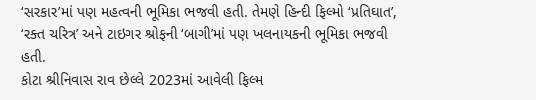‘સરકાર’માં પણ મહત્વની ભૂમિકા ભજવી હતી. તેમણે હિન્દી ફિલ્મો ‘પ્રતિઘાત’, ‘રક્ત ચરિત્ર’ અને ટાઇગર શ્રોફની ‘બાગી’માં પણ ખલનાયકની ભૂમિકા ભજવી હતી.
કોટા શ્રીનિવાસ રાવ છેલ્લે 2023માં આવેલી ફિલ્મ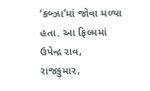‘કબ્ઝા’માં જોવા મળ્યા હતા. આ ફિલ્મમાં ઉપેન્દ્ર રાવ, રાજકુમાર,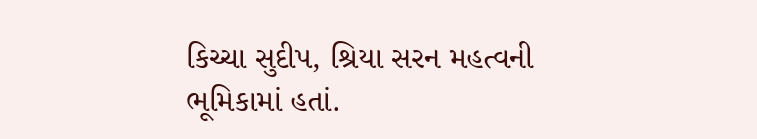કિચ્ચા સુદીપ, શ્રિયા સરન મહત્વની ભૂમિકામાં હતાં.